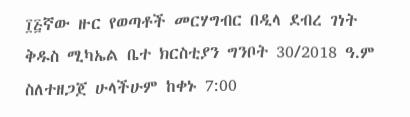፲፭ኛው ዙር የወጣቶች መርሃግብር በዲላ ደብረ ገነት ቅዱስ ሚካኤል ቤተ ክርስቲያን ግንቦት 30/2018 ዓ.ም ስለተዘጋጀ ሁላችሁም ከቀኑ 7:00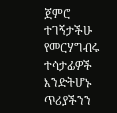ጀምሮ ተገኝታችሁ የመርሃግብሩ ተሳታፊዎች እንድትሆኑ ጥሪያችንን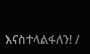እናስተላልፋለን! /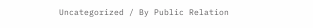Uncategorized / By Public Relation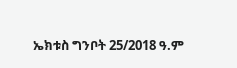ኤክቱስ ግንቦት 25/2018 ዓ.ም